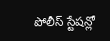పోలీస్ స్టేషన్లో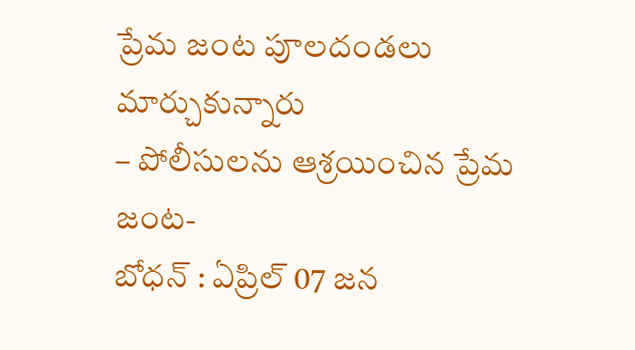ప్రేమ జంట పూలదండలు మార్చుకున్నారు
– పోలీసులను ఆశ్రయించిన ప్రేమ జంట-
బోధన్ : ఏప్రిల్ 07 జన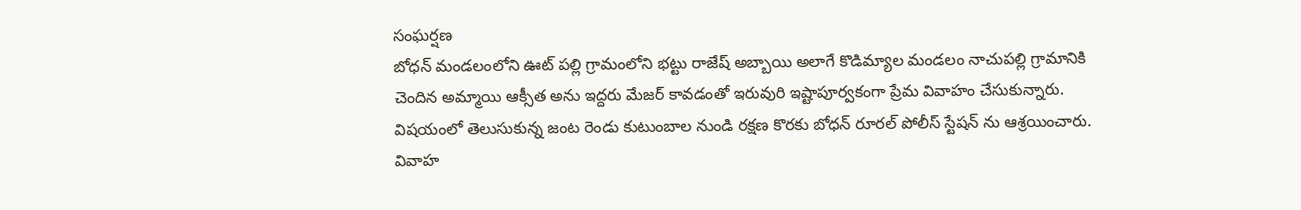సంఘర్షణ
బోధన్ మండలంలోని ఊట్ పల్లి గ్రామంలోని భట్టు రాజేష్ అబ్బాయి అలాగే కొడిమ్యాల మండలం నాచుపల్లి గ్రామానికి చెందిన అమ్మాయి ఆక్సీత అను ఇద్దరు మేజర్ కావడంతో ఇరువురి ఇష్టాపూర్వకంగా ప్రేమ వివాహం చేసుకున్నారు. విషయంలో తెలుసుకున్న జంట రెండు కుటుంబాల నుండి రక్షణ కొరకు బోధన్ రూరల్ పోలీస్ స్టేషన్ ను ఆశ్రయించారు. వివాహ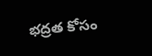భద్రత కోసం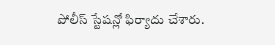పోలీస్ స్టేషన్లో ఫిర్యాదు చేశారు.